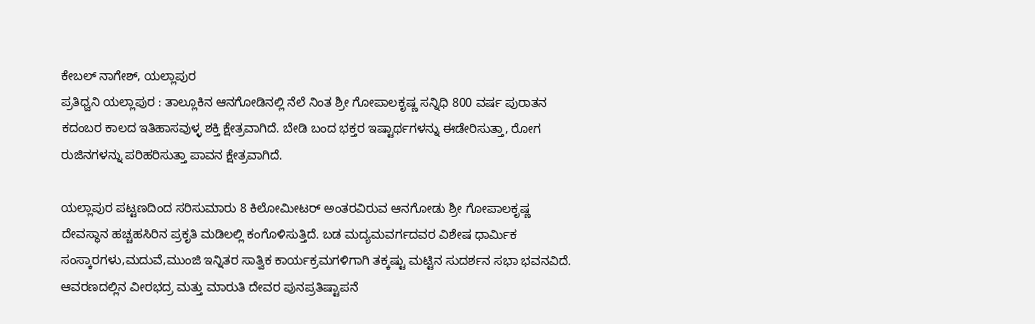ಕೇಬಲ್ ನಾಗೇಶ್, ಯಲ್ಲಾಪುರ
ಪ್ರತಿಧ್ವನಿ ಯಲ್ಲಾಪುರ : ತಾಲ್ಲೂಕಿನ ಆನಗೋಡಿನಲ್ಲಿ ನೆಲೆ ನಿಂತ ಶ್ರೀ ಗೋಪಾಲಕೃಷ್ಣ ಸನ್ನಿಧಿ 800 ವರ್ಷ ಪುರಾತನ ಕದಂಬರ ಕಾಲದ ಇತಿಹಾಸವುಳ್ಳ ಶಕ್ತಿ ಕ್ಷೇತ್ರವಾಗಿದೆ. ಬೇಡಿ ಬಂದ ಭಕ್ತರ ಇಷ್ಟಾರ್ಥಗಳನ್ನು ಈಡೇರಿಸುತ್ತಾ, ರೋಗ ರುಜಿನಗಳನ್ನು ಪರಿಹರಿಸುತ್ತಾ ಪಾವನ ಕ್ಷೇತ್ರವಾಗಿದೆ.

ಯಲ್ಲಾಪುರ ಪಟ್ಟಣದಿಂದ ಸರಿಸುಮಾರು 8 ಕಿಲೋಮೀಟರ್ ಅಂತರವಿರುವ ಆನಗೋಡು ಶ್ರೀ ಗೋಪಾಲಕೃಷ್ಣ ದೇವಸ್ಥಾನ ಹಚ್ಚಹಸಿರಿನ ಪ್ರಕೃತಿ ಮಡಿಲಲ್ಲಿ ಕಂಗೊಳಿಸುತ್ತಿದೆ. ಬಡ ಮದ್ಯಮವರ್ಗದವರ ವಿಶೇಷ ಧಾರ್ಮಿಕ ಸಂಸ್ಕಾರಗಳು,ಮದುವೆ,ಮುಂಜಿ ಇನ್ನಿತರ ಸಾತ್ವಿಕ ಕಾರ್ಯಕ್ರಮಗಳಿಗಾಗಿ ತಕ್ಕಷ್ಟು ಮಟ್ಟಿನ ಸುದರ್ಶನ ಸಭಾ ಭವನವಿದೆ. ಆವರಣದಲ್ಲಿನ ವೀರಭದ್ರ ಮತ್ತು ಮಾರುತಿ ದೇವರ ಪುನಪ್ರತಿಷ್ಟಾಪನೆ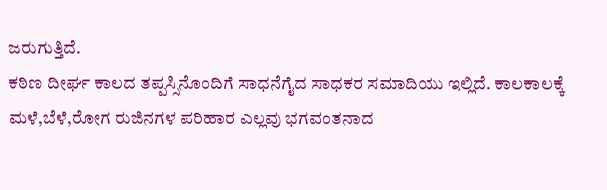ಜರುಗುತ್ತಿದೆ.
ಕಠಿಣ ದೀರ್ಘ ಕಾಲದ ತಪ್ಪಸ್ಸಿನೊಂದಿಗೆ ಸಾಧನೆಗೈದ ಸಾಧಕರ ಸಮಾದಿಯು ಇಲ್ಲಿದೆ. ಕಾಲಕಾಲಕ್ಕೆ ಮಳೆ,ಬೆಳೆ,ರೋಗ ರುಜಿನಗಳ ಪರಿಹಾರ ಎಲ್ಲವು ಭಗವಂತನಾದ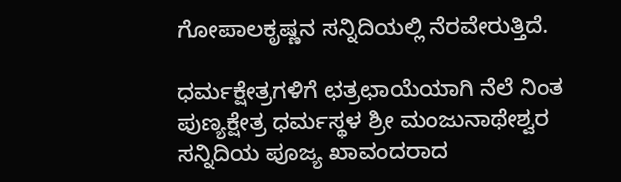ಗೋಪಾಲಕೃಷ್ಣನ ಸನ್ನಿದಿಯಲ್ಲಿ ನೆರವೇರುತ್ತಿದೆ.

ಧರ್ಮಕ್ಷೇತ್ರಗಳಿಗೆ ಛತ್ರಛಾಯೆಯಾಗಿ ನೆಲೆ ನಿಂತ ಪುಣ್ಯಕ್ಷೇತ್ರ ಧರ್ಮಸ್ಥಳ ಶ್ರೀ ಮಂಜುನಾಥೇಶ್ವರ ಸನ್ನಿದಿಯ ಪೂಜ್ಯ ಖಾವಂದರಾದ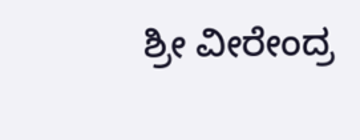ಶ್ರೀ ವೀರೇಂದ್ರ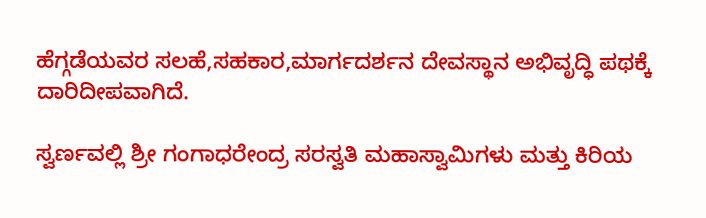ಹೆಗ್ಗಡೆಯವರ ಸಲಹೆ,ಸಹಕಾರ,ಮಾರ್ಗದರ್ಶನ ದೇವಸ್ಥಾನ ಅಭಿವೃದ್ಧಿ ಪಥಕ್ಕೆ ದಾರಿದೀಪವಾಗಿದೆ.

ಸ್ವರ್ಣವಲ್ಲಿ ಶ್ರೀ ಗಂಗಾಧರೇಂದ್ರ ಸರಸ್ವತಿ ಮಹಾಸ್ವಾಮಿಗಳು ಮತ್ತು ಕಿರಿಯ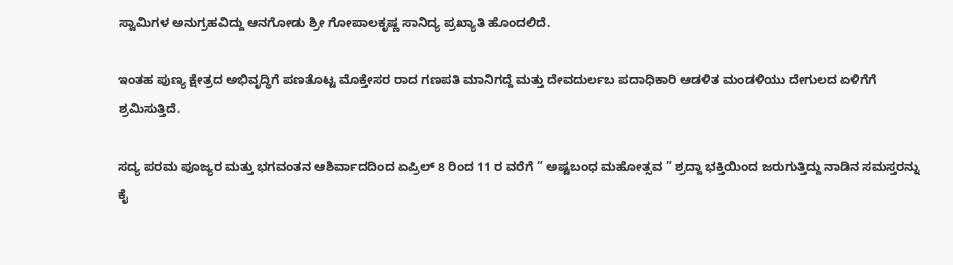ಸ್ವಾಮಿಗಳ ಅನುಗ್ರಹವಿದ್ದು ಆನಗೋಡು ಶ್ರೀ ಗೋಪಾಲಕೃಷ್ಣ ಸಾನಿದ್ಯ ಪ್ರಖ್ಯಾತಿ ಹೊಂದಲಿದೆ.

ಇಂತಹ ಪುಣ್ಯ ಕ್ಷೇತ್ರದ ಅಭಿವೃದ್ಧಿಗೆ ಪಣತೊಟ್ಟ ಮೊಕ್ತೇಸರ ರಾದ ಗಣಪತಿ ಮಾನಿಗದ್ದೆ ಮತ್ತು ದೇವದುರ್ಲಬ ಪದಾಧಿಕಾರಿ ಆಡಳಿತ ಮಂಡಳಿಯು ದೇಗುಲದ ಏಳಿಗೆಗೆ ಶ್ರಮಿಸುತ್ತಿದೆ.

ಸದ್ಯ ಪರಮ ಪೂಜ್ಯರ ಮತ್ತು ಭಗವಂತನ ಆಶಿರ್ವಾದದಿಂದ ಏಪ್ರಿಲ್ 8 ರಿಂದ 11 ರ ವರೆಗೆ ” ಅಷ್ಟಬಂಧ ಮಹೋತ್ಸವ ” ಶ್ರದ್ದಾ ಭಕ್ತಿಯಿಂದ ಜರುಗುತ್ತಿದ್ದು ನಾಡಿನ ಸಮಸ್ತರನ್ನು ಕೈ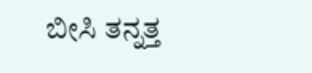ಬೀಸಿ ತನ್ನತ್ತ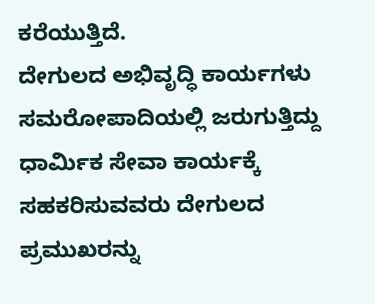ಕರೆಯುತ್ತಿದೆ.
ದೇಗುಲದ ಅಭಿವೃದ್ಧಿ ಕಾರ್ಯಗಳು ಸಮರೋಪಾದಿಯಲ್ಲಿ ಜರುಗುತ್ತಿದ್ದು ಧಾರ್ಮಿಕ ಸೇವಾ ಕಾರ್ಯಕ್ಕೆ ಸಹಕರಿಸುವವರು ದೇಗುಲದ ಪ್ರಮುಖರನ್ನು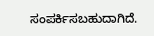ಸಂಪರ್ಕಿಸಬಹುದಾಗಿದೆ.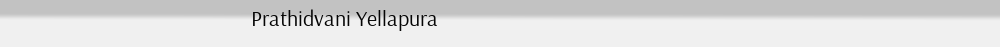Prathidvani Yellapura